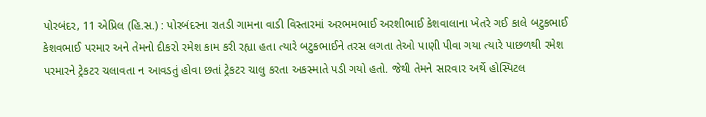પોરબંદર, 11 એપ્રિલ (હિ.સ.) : પોરબંદરના રાતડી ગામના વાડી વિસ્તારમાં અરભમભાઈ અરશીભાઈ કેશવાલાના ખેતરે ગઈ કાલે બટુકભાઈ કેશવભાઈ પરમાર અને તેમનો દીકરો રમેશ કામ કરી રહ્યા હતા ત્યારે બટુકભાઈને તરસ લગતા તેઓ પાણી પીવા ગયા ત્યારે પાછળથી રમેશ પરમારને ટ્રેકટર ચલાવતા ન આવડતું હોવા છતાં ટ્રેકટર ચાલુ કરતા અકસ્માતે પડી ગયો હતો. જેથી તેમને સારવાર અર્થે હોસ્પિટલ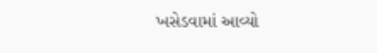ખસેડવામાં આવ્યો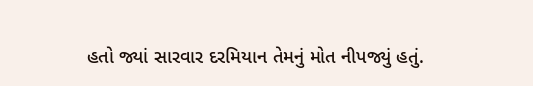હતો જ્યાં સારવાર દરમિયાન તેમનું મોત નીપજ્યું હતું.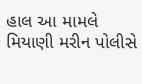હાલ આ મામલે મિયાણી મરીન પોલીસે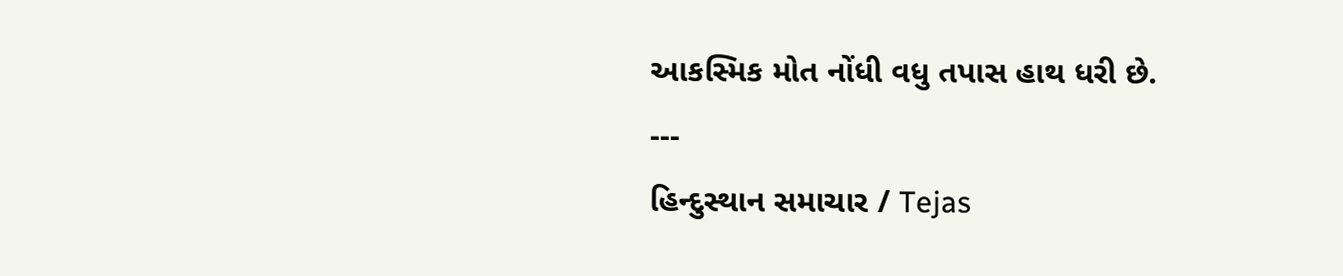આકસ્મિક મોત નોંધી વધુ તપાસ હાથ ધરી છે.
---
હિન્દુસ્થાન સમાચાર / Tejas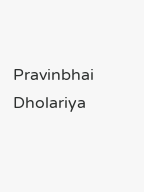Pravinbhai Dholariya